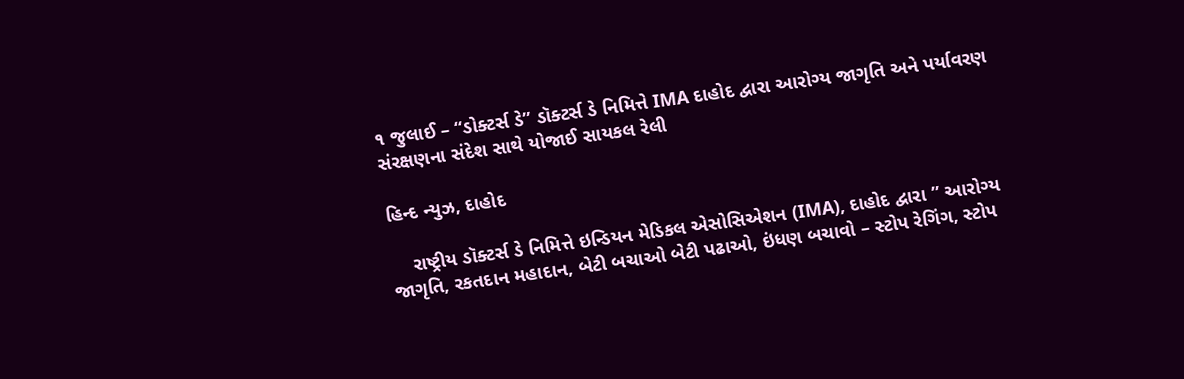૧ જુલાઈ – “ડોક્ટર્સ ડે” ડૉક્ટર્સ ડે નિમિત્તે IMA દાહોદ દ્વારા આરોગ્ય જાગૃતિ અને પર્યાવરણ સંરક્ષણના સંદેશ સાથે યોજાઈ સાયકલ રેલી

હિન્દ ન્યુઝ, દાહોદ

    રાષ્ટ્રીય ડૉક્ટર્સ ડે નિમિત્તે ઇન્ડિયન મેડિકલ એસોસિએશન (IMA), દાહોદ દ્વારા ” આરોગ્ય જાગૃતિ, રકતદાન મહાદાન, બેટી બચાઓ બેટી પઢાઓ, ઇંધણ બચાવો – સ્ટોપ રેગિંગ, સ્ટોપ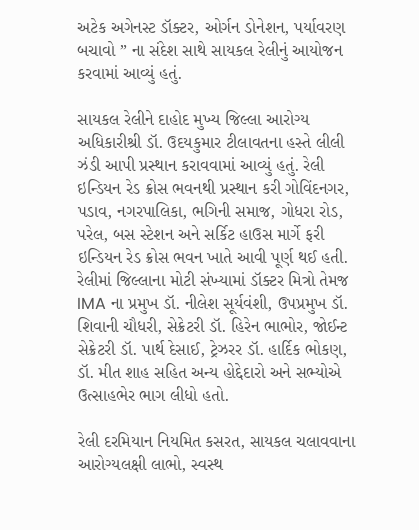અટેક અગેનસ્ટ ડૉક્ટર, ઓર્ગન ડોનેશન, પર્યાવરણ બચાવો ” ના સંદેશ સાથે સાયકલ રેલીનું આયોજન કરવામાં આવ્યું હતું.

સાયકલ રેલીને દાહોદ મુખ્ય જિલ્લા આરોગ્ય અધિકારીશ્રી ડૉ. ઉદયકુમાર ટીલાવતના હસ્તે લીલી ઝંડી આપી પ્રસ્થાન કરાવવામાં આવ્યું હતું. રેલી ઇન્ડિયન રેડ ક્રોસ ભવનથી પ્રસ્થાન કરી ગોવિંદનગર, પડાવ, નગરપાલિકા, ભગિની સમાજ, ગોધરા રોડ, પરેલ, બસ સ્ટેશન અને સર્કિટ હાઉસ માર્ગે ફરી ઇન્ડિયન રેડ ક્રોસ ભવન ખાતે આવી પૂર્ણ થઈ હતી. રેલીમાં જિલ્લાના મોટી સંખ્યામાં ડૉક્ટર મિત્રો તેમજ IMA ના પ્રમુખ ડૉ. નીલેશ સૂર્યવંશી, ઉપપ્રમુખ ડૉ. શિવાની ચૌધરી, સેક્રેટરી ડૉ. હિરેન ભાભોર, જોઈન્ટ સેક્રેટરી ડૉ. પાર્થ દેસાઈ, ટ્રેઝરર ડૉ. હાર્દિક ભોકણ, ડૉ. મીત શાહ સહિત અન્ય હોદ્દેદારો અને સભ્યોએ ઉત્સાહભેર ભાગ લીધો હતો.

રેલી દરમિયાન નિયમિત કસરત, સાયકલ ચલાવવાના આરોગ્યલક્ષી લાભો, સ્વસ્થ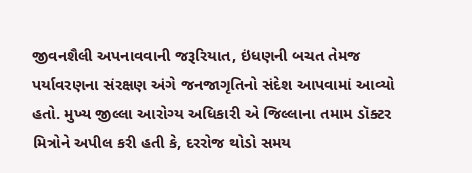જીવનશૈલી અપનાવવાની જરૂરિયાત, ઇંધણની બચત તેમજ પર્યાવરણના સંરક્ષણ અંગે જનજાગૃતિનો સંદેશ આપવામાં આવ્યો હતો. મુખ્ય જીલ્લા આરોગ્ય અધિકારી એ જિલ્લાના તમામ ડૉક્ટર મિત્રોને અપીલ કરી હતી કે, દરરોજ થોડો સમય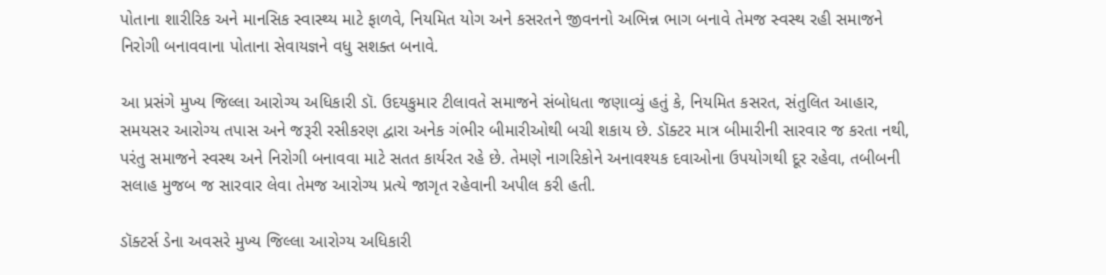પોતાના શારીરિક અને માનસિક સ્વાસ્થ્ય માટે ફાળવે, નિયમિત યોગ અને કસરતને જીવનનો અભિન્ન ભાગ બનાવે તેમજ સ્વસ્થ રહી સમાજને નિરોગી બનાવવાના પોતાના સેવાયજ્ઞને વધુ સશક્ત બનાવે.

આ પ્રસંગે મુખ્ય જિલ્લા આરોગ્ય અધિકારી ડૉ. ઉદયકુમાર ટીલાવતે સમાજને સંબોધતા જણાવ્યું હતું કે, નિયમિત કસરત, સંતુલિત આહાર, સમયસર આરોગ્ય તપાસ અને જરૂરી રસીકરણ દ્વારા અનેક ગંભીર બીમારીઓથી બચી શકાય છે. ડૉક્ટર માત્ર બીમારીની સારવાર જ કરતા નથી, પરંતુ સમાજને સ્વસ્થ અને નિરોગી બનાવવા માટે સતત કાર્યરત રહે છે. તેમણે નાગરિકોને અનાવશ્યક દવાઓના ઉપયોગથી દૂર રહેવા, તબીબની સલાહ મુજબ જ સારવાર લેવા તેમજ આરોગ્ય પ્રત્યે જાગૃત રહેવાની અપીલ કરી હતી.

ડૉક્ટર્સ ડેના અવસરે મુખ્ય જિલ્લા આરોગ્ય અધિકારી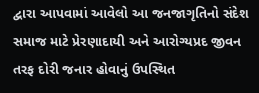દ્વારા આપવામાં આવેલો આ જનજાગૃતિનો સંદેશ સમાજ માટે પ્રેરણાદાયી અને આરોગ્યપ્રદ જીવન તરફ દોરી જનાર હોવાનું ઉપસ્થિત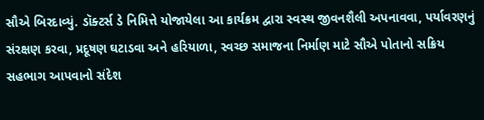સૌએ બિરદાવ્યું. ડૉક્ટર્સ ડે નિમિત્તે યોજાયેલા આ કાર્યક્રમ દ્વારા સ્વસ્થ જીવનશૈલી અપનાવવા, પર્યાવરણનું સંરક્ષણ કરવા, પ્રદૂષણ ઘટાડવા અને હરિયાળા, સ્વચ્છ સમાજના નિર્માણ માટે સૌએ પોતાનો સક્રિય સહભાગ આપવાનો સંદેશ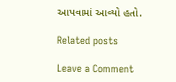આપવામાં આવ્યો હતો.

Related posts

Leave a Comment